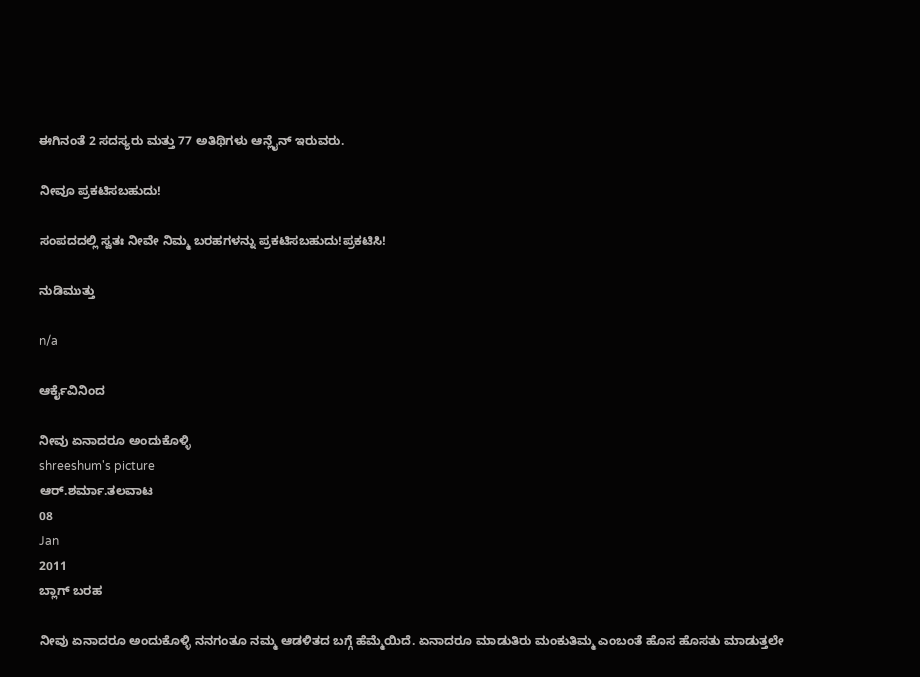ಈಗಿನಂತೆ 2 ಸದಸ್ಯರು ಮತ್ತು 77 ಅತಿಥಿಗಳು ಆನ್ಲೈನ್ ಇರುವರು.

ನೀವೂ ಪ್ರಕಟಿಸಬಹುದು!

ಸಂಪದದಲ್ಲಿ ಸ್ವತಃ ನೀವೇ ನಿಮ್ಮ ಬರಹಗಳನ್ನು ಪ್ರಕಟಿಸಬಹುದು!ಪ್ರಕಟಿಸಿ!

ನುಡಿಮುತ್ತು

n/a

ಆರ್ಕೈವಿನಿಂದ

ನೀವು ಏನಾದರೂ ಅಂದುಕೊಳ್ಳಿ
shreeshum's picture
ಆರ್.ಶರ್ಮಾ.ತಲವಾಟ
08
Jan
2011
ಬ್ಲಾಗ್ ಬರಹ

ನೀವು ಏನಾದರೂ ಅಂದುಕೊಳ್ಳಿ ನನಗಂತೂ ನಮ್ಮ ಆಡಳಿತದ ಬಗ್ಗೆ ಹೆಮ್ಮೆಯಿದೆ. ಏನಾದರೂ ಮಾಡುತಿರು ಮಂಕುತಿಮ್ಮ ಎಂಬಂತೆ ಹೊಸ ಹೊಸತು ಮಾಡುತ್ತಲೇ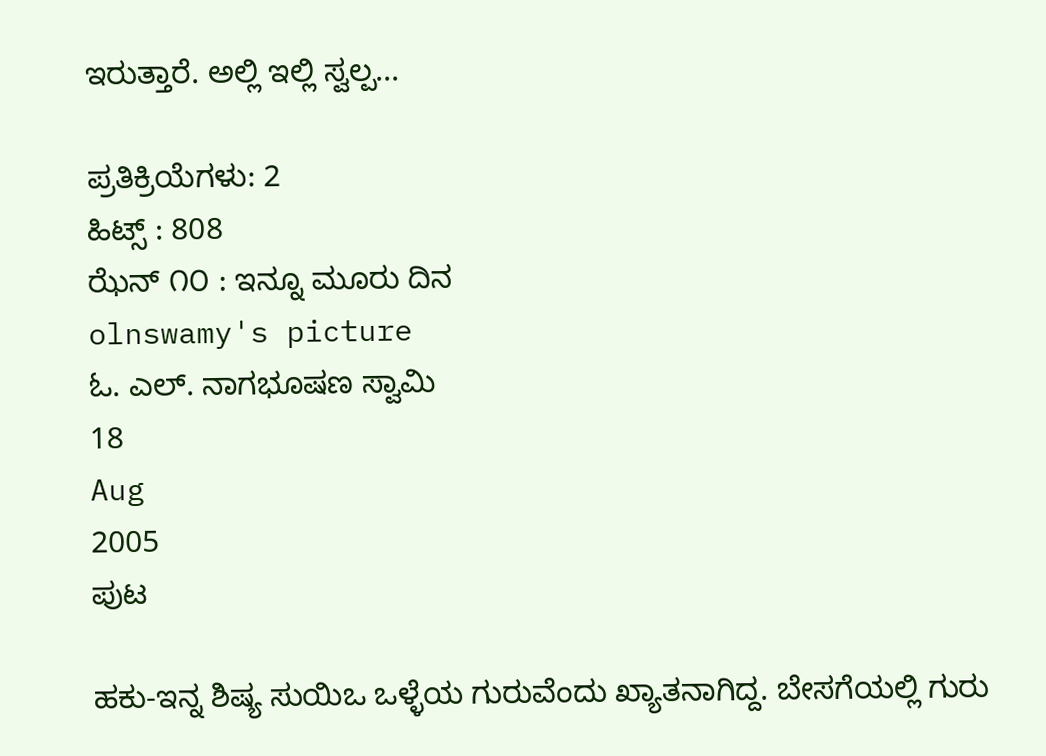ಇರುತ್ತಾರೆ. ಅಲ್ಲಿ ಇಲ್ಲಿ ಸ್ವಲ್ಪ...

ಪ್ರತಿಕ್ರಿಯೆಗಳು: 2
ಹಿಟ್ಸ್ : 808
ಝೆನ್ ೧೦ : ಇನ್ನೂ ಮೂರು ದಿನ
olnswamy's picture
ಓ. ಎಲ್. ನಾಗಭೂಷಣ ಸ್ವಾಮಿ
18
Aug
2005
ಪುಟ

ಹಕು-ಇನ್ನ ಶಿಷ್ಯ ಸುಯಿಒ ಒಳ್ಳೆಯ ಗುರುವೆಂದು ಖ್ಯಾತನಾಗಿದ್ದ. ಬೇಸಗೆಯಲ್ಲಿ ಗುರು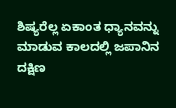ಶಿಷ್ಯರೆಲ್ಲ ಏಕಾಂತ ಧ್ಯಾನವನ್ನು ಮಾಡುವ ಕಾಲದಲ್ಲಿ ಜಪಾನಿನ ದಕ್ಷಿಣ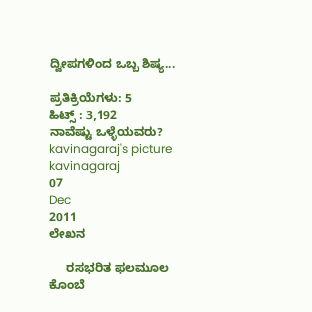ದ್ವೀಪಗಳಿಂದ ಒಬ್ಬ ಶಿಷ್ಯ...

ಪ್ರತಿಕ್ರಿಯೆಗಳು: 5
ಹಿಟ್ಸ್ : 3,192
ನಾವೆಷ್ಟು ಒಳ್ಳೆಯವರು?
kavinagaraj's picture
kavinagaraj
07
Dec
2011
ಲೇಖನ

     ರಸಭರಿತ ಫಲಮೂಲ ಕೊಂಬೆ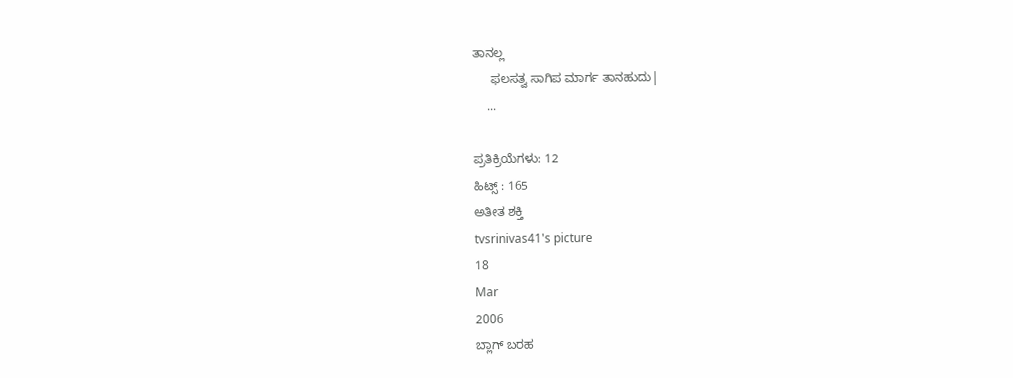ತಾನಲ್ಲ
     ಫಲಸತ್ವ ಸಾಗಿಪ ಮಾರ್ಗ ತಾನಹುದು|
    ...

ಪ್ರತಿಕ್ರಿಯೆಗಳು: 12
ಹಿಟ್ಸ್ : 165
ಅತೀತ ಶಕ್ತಿ
tvsrinivas41's picture
18
Mar
2006
ಬ್ಲಾಗ್ ಬರಹ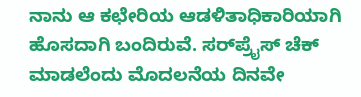ನಾನು ಆ ಕಛೇರಿಯ ಆಡಳಿತಾಧಿಕಾರಿಯಾಗಿ ಹೊಸದಾಗಿ ಬಂದಿರುವೆ. ಸರ್‍‍ಪ್ರೈಸ್ ಚೆಕ್ ಮಾಡಲೆಂದು ಮೊದಲನೆಯ ದಿನವೇ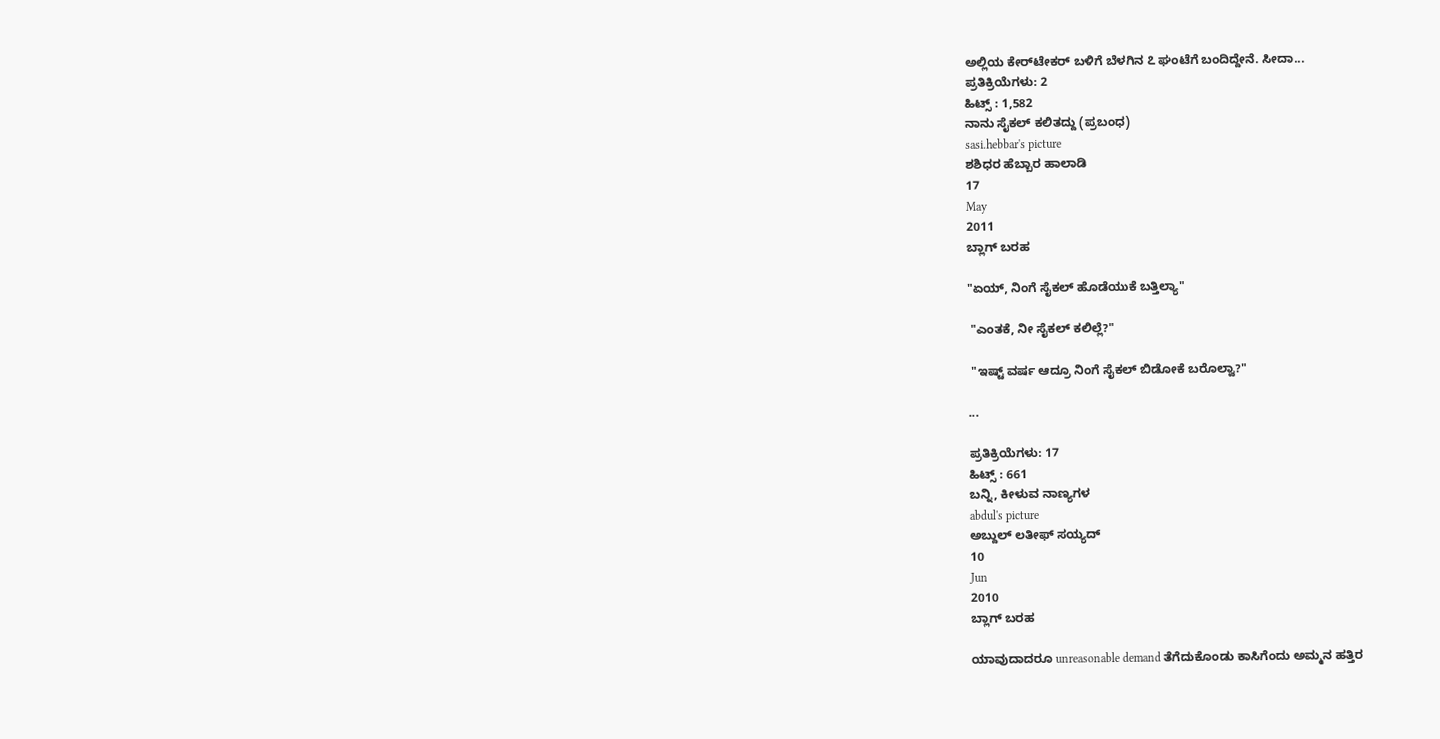ಅಲ್ಲಿಯ ಕೇರ್‍‍ಟೇಕರ್ ಬಳಿಗೆ ಬೆಳಗಿನ ೭ ಘಂಟೆಗೆ ಬಂದಿದ್ದೇನೆ. ಸೀದಾ...
ಪ್ರತಿಕ್ರಿಯೆಗಳು: 2
ಹಿಟ್ಸ್ : 1,582
ನಾನು ಸೈಕಲ್ ಕಲಿತದ್ದು (ಪ್ರಬಂಧ)
sasi.hebbar's picture
ಶಶಿಧರ ಹೆಬ್ಬಾರ ಹಾಲಾಡಿ
17
May
2011
ಬ್ಲಾಗ್ ಬರಹ

"ಏಯ್, ನಿಂಗೆ ಸೈಕಲ್ ಹೊಡೆಯುಕೆ ಬತ್ತಿಲ್ಯಾ"

 "ಎಂತಕೆ, ನೀ ಸೈಕಲ್ ಕಲಿಲ್ಲೆ?"

 "ಇಷ್ಟ್ ವರ್ಷ ಆದ್ರೂ ನಿಂಗೆ ಸೈಕಲ್ ಬಿಡೋಕೆ ಬರೊಲ್ವಾ?"

...

ಪ್ರತಿಕ್ರಿಯೆಗಳು: 17
ಹಿಟ್ಸ್ : 661
ಬನ್ನಿ, ಕೀಳುವ ನಾಣ್ಯಗಳ
abdul's picture
ಅಬ್ದುಲ್ ಲತೀಫ್ ಸಯ್ಯದ್
10
Jun
2010
ಬ್ಲಾಗ್ ಬರಹ

ಯಾವುದಾದರೂ unreasonable demand ತೆಗೆದುಕೊಂಡು ಕಾಸಿಗೆಂದು ಅಮ್ಮನ ಹತ್ತಿರ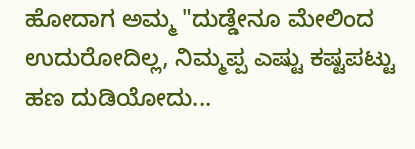ಹೋದಾಗ ಅಮ್ಮ "ದುಡ್ಡೇನೂ ಮೇಲಿಂದ ಉದುರೋದಿಲ್ಲ, ನಿಮ್ಮಪ್ಪ ಎಷ್ಟು ಕಷ್ಟಪಟ್ಟು ಹಣ ದುಡಿಯೋದು...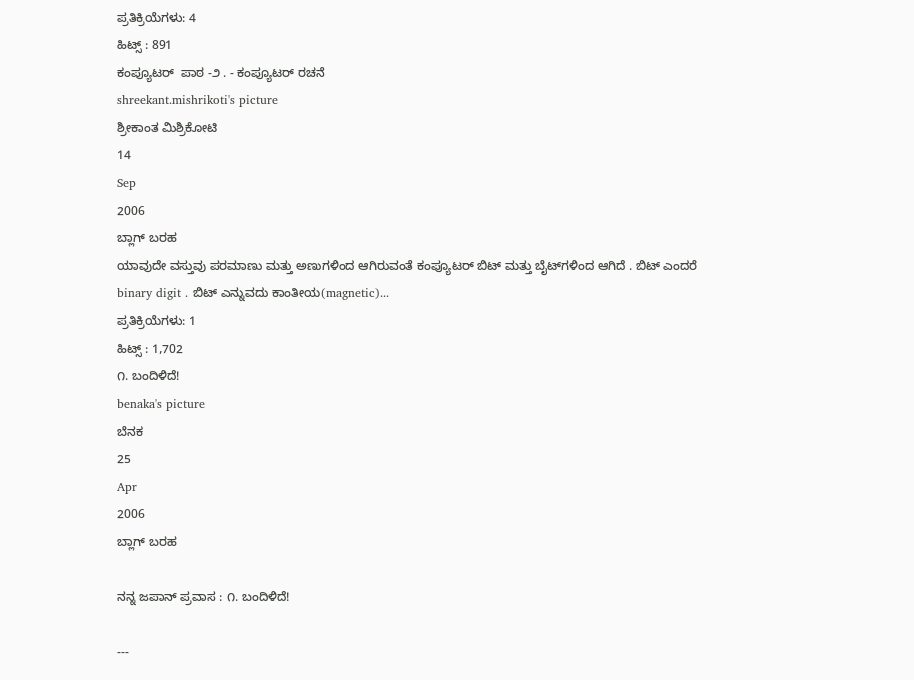ಪ್ರತಿಕ್ರಿಯೆಗಳು: 4
ಹಿಟ್ಸ್ : 891
ಕಂಪ್ಯೂಟರ್ ‍ ಪಾಠ -೨ . - ಕಂಪ್ಯೂಟರ್ ರಚನೆ
shreekant.mishrikoti's picture
ಶ್ರೀಕಾಂತ ಮಿಶ್ರಿಕೋಟಿ
14
Sep
2006
ಬ್ಲಾಗ್ ಬರಹ
ಯಾವುದೇ ವಸ್ತುವು ಪರಮಾಣು ಮತ್ತು ಅಣುಗಳಿಂದ ಆಗಿರುವಂತೆ ಕಂಪ್ಯೂಟರ್ ಬಿಟ್ ಮತ್ತು ಬೈಟ್‍ಗಳಿಂದ ಆಗಿದೆ . ಬಿಟ್ ಎಂದರೆ binary digit . ಬಿಟ್ ಎನ್ನುವದು ಕಾಂತೀಯ(magnetic)...
ಪ್ರತಿಕ್ರಿಯೆಗಳು: 1
ಹಿಟ್ಸ್ : 1,702
೧. ಬಂದಿಳಿದೆ!
benaka's picture
ಬೆನಕ
25
Apr
2006
ಬ್ಲಾಗ್ ಬರಹ

ನನ್ನ ಜಪಾನ್ ಪ್ರವಾಸ : ೧. ಬಂದಿಳಿದೆ!

---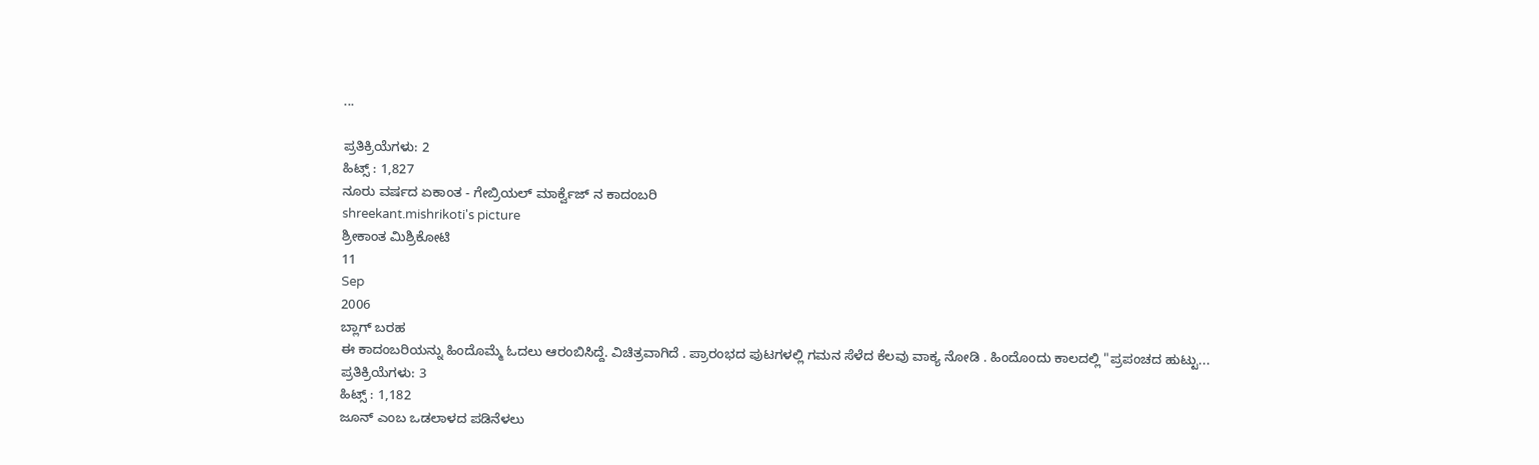...

ಪ್ರತಿಕ್ರಿಯೆಗಳು: 2
ಹಿಟ್ಸ್ : 1,827
ನೂರು ವರ್ಷದ ಏಕಾಂತ - ಗೇಬ್ರಿಯಲ್ ಮಾರ್ಕ್ವೆಜ್ ನ ಕಾದಂಬರಿ
shreekant.mishrikoti's picture
ಶ್ರೀಕಾಂತ ಮಿಶ್ರಿಕೋಟಿ
11
Sep
2006
ಬ್ಲಾಗ್ ಬರಹ
ಈ ಕಾದಂಬರಿಯನ್ನು ಹಿಂದೊಮ್ಮೆ ಓದಲು ಆರಂಬಿಸಿದ್ದೆ. ವಿಚಿತ್ರವಾಗಿದೆ . ಪ್ರಾರಂಭದ ಪುಟಗಳಲ್ಲಿ ಗಮನ ಸೆಳೆದ ಕೆಲವು ವಾಕ್ಯ ನೋಡಿ . ಹಿಂದೊಂದು ಕಾಲದಲ್ಲಿ "ಪ್ರಪಂಚದ ಹುಟ್ಟು...
ಪ್ರತಿಕ್ರಿಯೆಗಳು: 3
ಹಿಟ್ಸ್ : 1,182
ಜೂನ್ ಎಂಬ ಒಡಲಾಳದ ಪಡಿನೆಳಲು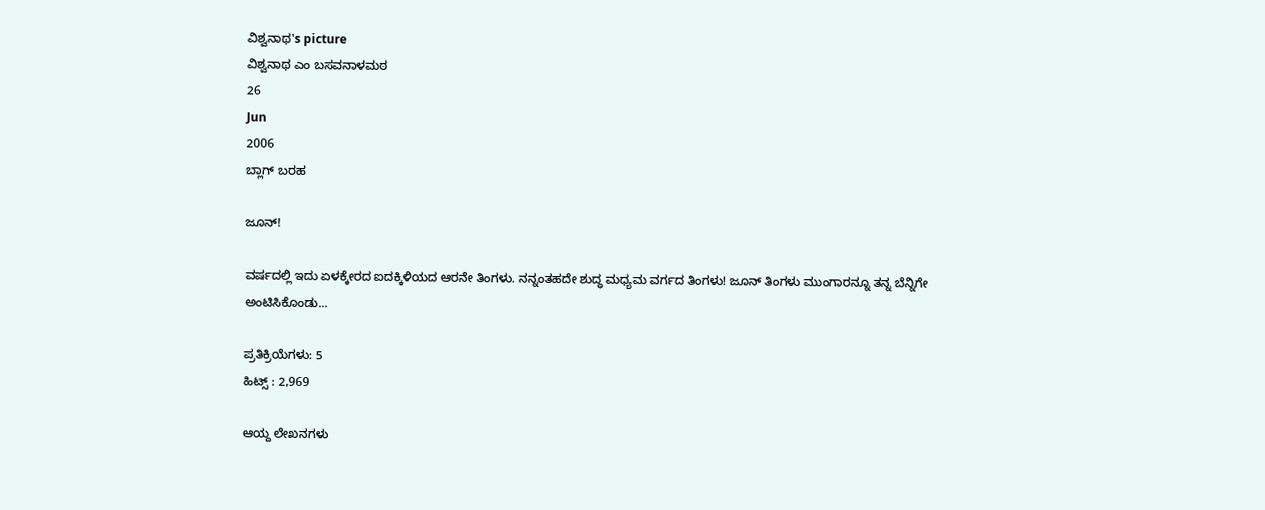ವಿಶ್ವನಾಥ's picture
ವಿಶ್ವನಾಥ ಎಂ ಬಸವನಾಳಮಠ
26
Jun
2006
ಬ್ಲಾಗ್ ಬರಹ

ಜೂನ್!

ವರ್ಷದಲ್ಲಿ ಇದು ಏಳಕ್ಕೇರದ ಐದಕ್ಕಿಳಿಯದ ಆರನೇ ತಿಂಗಳು. ನನ್ನಂತಹದೇ ಶುದ್ಧ ಮಧ್ಯಮ ವರ್ಗದ ತಿಂಗಳು! ಜೂನ್ ತಿಂಗಳು ಮುಂಗಾರನ್ನೂ ತನ್ನ ಬೆನ್ನಿಗೇ ಅಂಟಿಸಿಕೊಂಡು...

ಪ್ರತಿಕ್ರಿಯೆಗಳು: 5
ಹಿಟ್ಸ್ : 2,969

ಆಯ್ದ ಲೇಖನಗಳು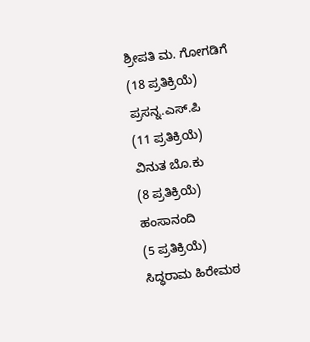ಶ್ರೀಪತಿ ಮ. ಗೋಗಡಿಗೆ
(18 ಪ್ರತಿಕ್ರಿಯೆ)
ಪ್ರಸನ್ನ.ಎಸ್.ಪಿ
(11 ಪ್ರತಿಕ್ರಿಯೆ)
ವಿನುತ ಬೊ.ಕು
(8 ಪ್ರತಿಕ್ರಿಯೆ)
ಹಂಸಾನಂದಿ
(5 ಪ್ರತಿಕ್ರಿಯೆ)
ಸಿದ್ಧರಾಮ ಹಿರೇಮಠ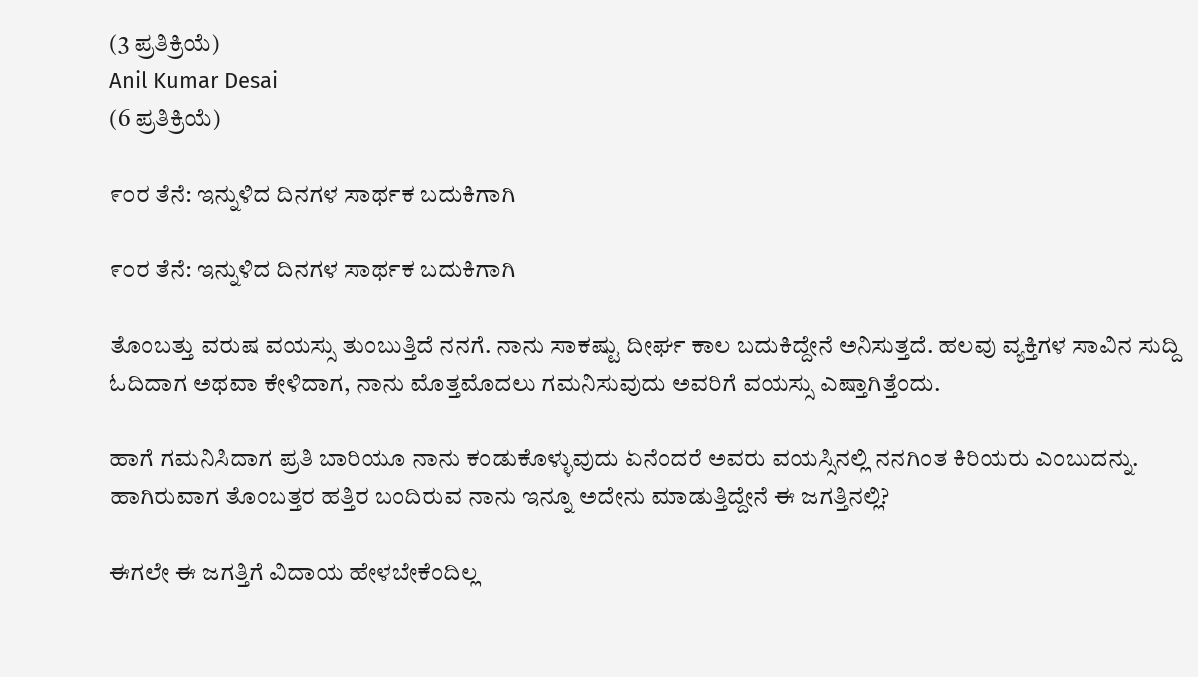(3 ಪ್ರತಿಕ್ರಿಯೆ)
Anil Kumar Desai
(6 ಪ್ರತಿಕ್ರಿಯೆ)

೯೦ರ ತೆನೆ: ಇನ್ನುಳಿದ ದಿನಗಳ ಸಾರ್ಥಕ ಬದುಕಿಗಾಗಿ

೯೦ರ ತೆನೆ: ಇನ್ನುಳಿದ ದಿನಗಳ ಸಾರ್ಥಕ ಬದುಕಿಗಾಗಿ

ತೊಂಬತ್ತು ವರುಷ ವಯಸ್ಸು ತುಂಬುತ್ತಿದೆ ನನಗೆ. ನಾನು ಸಾಕಷ್ಟು ದೀರ್ಘ ಕಾಲ ಬದುಕಿದ್ದೇನೆ ಅನಿಸುತ್ತದೆ. ಹಲವು ವ್ಯಕ್ತಿಗಳ ಸಾವಿನ ಸುದ್ದಿ ಓದಿದಾಗ ಅಥವಾ ಕೇಳಿದಾಗ, ನಾನು ಮೊತ್ತಮೊದಲು ಗಮನಿಸುವುದು ಅವರಿಗೆ ವಯಸ್ಸು ಎಷ್ತಾಗಿತ್ತೆಂದು.

ಹಾಗೆ ಗಮನಿಸಿದಾಗ ಪ್ರತಿ ಬಾರಿಯೂ ನಾನು ಕಂಡುಕೊಳ್ಳುವುದು ಏನೆಂದರೆ ಅವರು ವಯಸ್ಸಿನಲ್ಲಿ ನನಗಿಂತ ಕಿರಿಯರು ಎಂಬುದನ್ನು. ಹಾಗಿರುವಾಗ ತೊಂಬತ್ತರ ಹತ್ತಿರ ಬಂದಿರುವ ನಾನು ಇನ್ನೂ ಅದೇನು ಮಾಡುತ್ತಿದ್ದೇನೆ ಈ ಜಗತ್ತಿನಲ್ಲಿ?

ಈಗಲೇ ಈ ಜಗತ್ತಿಗೆ ವಿದಾಯ ಹೇಳಬೇಕೆಂದಿಲ್ಲ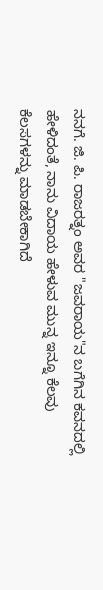ನನಗೆ. ಜಿ. ಪಿ. ರಾಜರತ್ನಂ ಅವರ "ಜವರಾಯ"ನ ಬಗೆಗಿನ ಕವನದಲ್ಲಿ ಹೇಳಿದಂತೆ, ನಾನು ವಿದಾಯ ಹೇಳುವ ಮುನ್ನ ಇನ್ನೂ ಕೆಲವು ಕೆಲಸಗಳನ್ನು ಮಾಡಬೇಕಾಗಿದೆ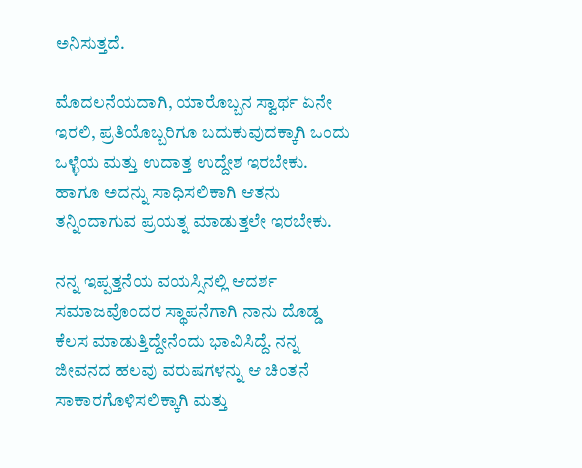ಅನಿಸುತ್ತದೆ.

ಮೊದಲನೆಯದಾಗಿ, ಯಾರೊಬ್ಬನ ಸ್ವಾರ್ಥ ಏನೇ ಇರಲಿ, ಪ್ರತಿಯೊಬ್ಬರಿಗೂ ಬದುಕುವುದಕ್ಕಾಗಿ ಒಂದು ಒಳ್ಳೆಯ ಮತ್ತು ಉದಾತ್ತ ಉದ್ದೇಶ ಇರಬೇಕು. ಹಾಗೂ ಅದನ್ನು ಸಾಧಿಸಲಿಕಾಗಿ ಆತನು ತನ್ನಿಂದಾಗುವ ಪ್ರಯತ್ನ ಮಾಡುತ್ತಲೇ ಇರಬೇಕು.

ನನ್ನ ಇಪ್ಪತ್ತನೆಯ ವಯಸ್ಸಿನಲ್ಲಿ ಆದರ್ಶ ಸಮಾಜವೊಂದರ ಸ್ಥಾಪನೆಗಾಗಿ ನಾನು ದೊಡ್ಡ ಕೆಲಸ ಮಾಡುತ್ತಿದ್ದೇನೆಂದು ಭಾವಿಸಿದ್ದೆ. ನನ್ನ ಜೀವನದ ಹಲವು ವರುಷಗಳನ್ನು ಆ ಚಿಂತನೆ ಸಾಕಾರಗೊಳಿಸಲಿಕ್ಕಾಗಿ ಮತ್ತು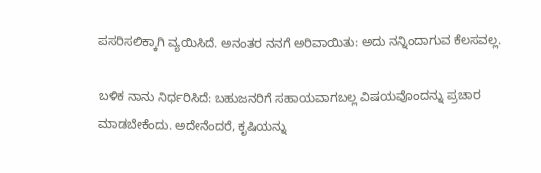ಪಸರಿಸಲಿಕ್ಕಾಗಿ ವ್ಯಯಿಸಿದೆ. ಅನಂತರ ನನಗೆ ಅರಿವಾಯಿತು: ಅದು ನನ್ನಿಂದಾಗುವ ಕೆಲಸವಲ್ಲ.

ಬಳಿಕ ನಾನು ನಿರ್ಧರಿಸಿದೆ: ಬಹುಜನರಿಗೆ ಸಹಾಯವಾಗಬಲ್ಲ ವಿಷಯವೊಂದನ್ನು ಪ್ರಚಾರ ಮಾಡಬೇಕೆಂದು. ಅದೇನೆಂದರೆ, ಕೃಷಿಯನ್ನು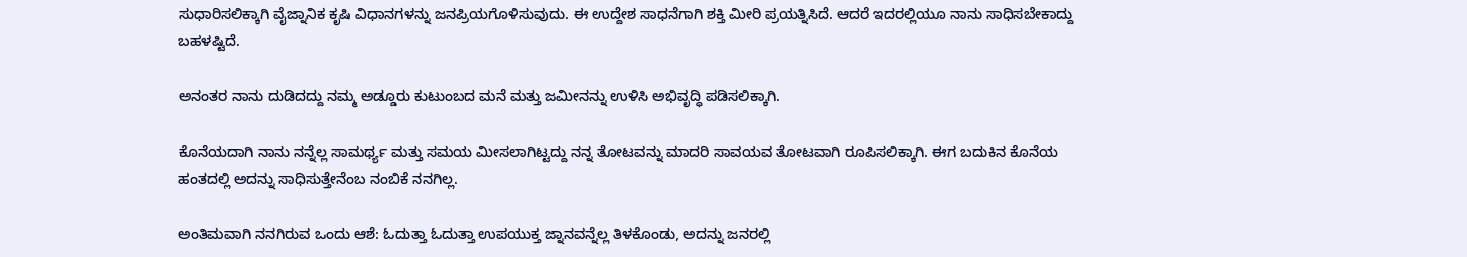ಸುಧಾರಿಸಲಿಕ್ಕಾಗಿ ವೈಜ್ನಾನಿಕ ಕೃಷಿ ವಿಧಾನಗಳನ್ನು ಜನಪ್ರಿಯಗೊಳಿಸುವುದು. ಈ ಉದ್ದೇಶ ಸಾಧನೆಗಾಗಿ ಶಕ್ತಿ ಮೀರಿ ಪ್ರಯತ್ನಿಸಿದೆ. ಆದರೆ ಇದರಲ್ಲಿಯೂ ನಾನು ಸಾಧಿಸಬೇಕಾದ್ದು ಬಹಳಷ್ಟಿದೆ.

ಅನಂತರ ನಾನು ದುಡಿದದ್ದು ನಮ್ಮ ಅಡ್ಡೂರು ಕುಟುಂಬದ ಮನೆ ಮತ್ತು ಜಮೀನನ್ನು ಉಳಿಸಿ ಅಭಿವೃದ್ಧಿ ಪಡಿಸಲಿಕ್ಕಾಗಿ.

ಕೊನೆಯದಾಗಿ ನಾನು ನನ್ನೆಲ್ಲ ಸಾಮರ್ಥ್ಯ ಮತ್ತು ಸಮಯ ಮೀಸಲಾಗಿಟ್ಟದ್ದು ನನ್ನ ತೋಟವನ್ನು ಮಾದರಿ ಸಾವಯವ ತೋಟವಾಗಿ ರೂಪಿಸಲಿಕ್ಕಾಗಿ. ಈಗ ಬದುಕಿನ ಕೊನೆಯ ಹಂತದಲ್ಲಿ ಅದನ್ನು ಸಾಧಿಸುತ್ತೇನೆಂಬ ನಂಬಿಕೆ ನನಗಿಲ್ಲ.

ಅಂತಿಮವಾಗಿ ನನಗಿರುವ ಒಂದು ಆಶೆ: ಓದುತ್ತಾ ಓದುತ್ತಾ ಉಪಯುಕ್ತ ಜ್ನಾನವನ್ನೆಲ್ಲ ತಿಳಕೊಂಡು, ಅದನ್ನು ಜನರಲ್ಲಿ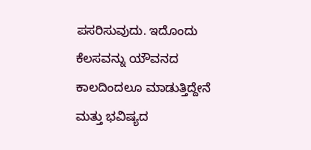ಪಸರಿಸುವುದು. ಇದೊಂದು ಕೆಲಸವನ್ನು ಯೌವನದ ಕಾಲದಿಂದಲೂ ಮಾಡುತ್ತಿದ್ದೇನೆ ಮತ್ತು ಭವಿಷ್ಯದ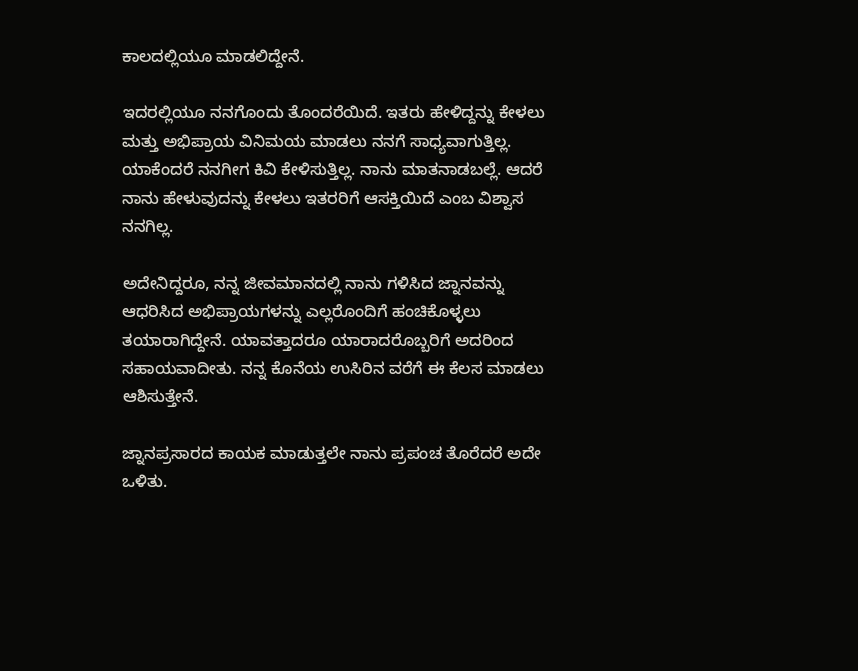ಕಾಲದಲ್ಲಿಯೂ ಮಾಡಲಿದ್ದೇನೆ.

ಇದರಲ್ಲಿಯೂ ನನಗೊಂದು ತೊಂದರೆಯಿದೆ. ಇತರು ಹೇಳಿದ್ದನ್ನು ಕೇಳಲು ಮತ್ತು ಅಭಿಪ್ರಾಯ ವಿನಿಮಯ ಮಾಡಲು ನನಗೆ ಸಾಧ್ಯವಾಗುತ್ತಿಲ್ಲ. ಯಾಕೆಂದರೆ ನನಗೀಗ ಕಿವಿ ಕೇಳಿಸುತ್ತಿಲ್ಲ. ನಾನು ಮಾತನಾಡಬಲ್ಲೆ. ಆದರೆ ನಾನು ಹೇಳುವುದನ್ನು ಕೇಳಲು ಇತರರಿಗೆ ಆಸಕ್ತಿಯಿದೆ ಎಂಬ ವಿಶ್ವಾಸ ನನಗಿಲ್ಲ.

ಅದೇನಿದ್ದರೂ, ನನ್ನ ಜೀವಮಾನದಲ್ಲಿ ನಾನು ಗಳಿಸಿದ ಜ್ನಾನವನ್ನು ಆಧರಿಸಿದ ಅಭಿಪ್ರಾಯಗಳನ್ನು ಎಲ್ಲರೊಂದಿಗೆ ಹಂಚಿಕೊಳ್ಳಲು ತಯಾರಾಗಿದ್ದೇನೆ. ಯಾವತ್ತಾದರೂ ಯಾರಾದರೊಬ್ಬರಿಗೆ ಅದರಿಂದ ಸಹಾಯವಾದೀತು. ನನ್ನ ಕೊನೆಯ ಉಸಿರಿನ ವರೆಗೆ ಈ ಕೆಲಸ ಮಾಡಲು ಆಶಿಸುತ್ತೇನೆ.

ಜ್ನಾನಪ್ರಸಾರದ ಕಾಯಕ ಮಾಡುತ್ತಲೇ ನಾನು ಪ್ರಪಂಚ ತೊರೆದರೆ ಅದೇ ಒಳಿತು.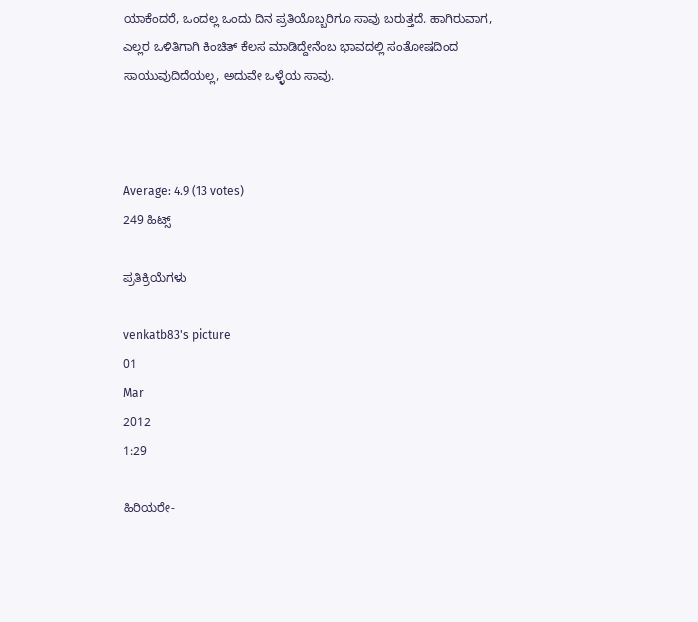ಯಾಕೆಂದರೆ, ಒಂದಲ್ಲ ಒಂದು ದಿನ ಪ್ರತಿಯೊಬ್ಬರಿಗೂ ಸಾವು ಬರುತ್ತದೆ. ಹಾಗಿರುವಾಗ, ಎಲ್ಲರ ಒಳಿತಿಗಾಗಿ ಕಿಂಚಿತ್ ಕೆಲಸ ಮಾಡಿದ್ದೇನೆಂಬ ಭಾವದಲ್ಲಿ ಸಂತೋಷದಿಂದ ಸಾಯುವುದಿದೆಯಲ್ಲ, ಅದುವೇ ಒಳ್ಳೆಯ ಸಾವು.



Average: 4.9 (13 votes)
249 ಹಿಟ್ಸ್

ಪ್ರತಿಕ್ರಿಯೆಗಳು

venkatb83's picture
01
Mar
2012
1:29

ಹಿರಿಯರೇ-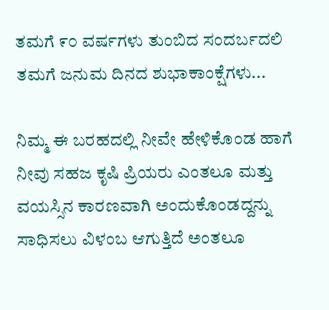ತಮಗೆ ೯೦ ವರ್ಷಗಳು ತುಂಬಿದ ಸಂದರ್ಬದಲಿ ತಮಗೆ ಜನುಮ ದಿನದ ಶುಭಾಕಾಂಕ್ಷೆಗಳು...

ನಿಮ್ಮ ಈ ಬರಹದಲ್ಲಿ ನೀವೇ ಹೇಳಿಕೊಂಡ ಹಾಗೆ ನೀವು ಸಹಜ ಕೃಷಿ ಪ್ರಿಯರು ಎಂತಲೂ ಮತ್ತು ವಯಸ್ಸಿನ ಕಾರಣವಾಗಿ ಅಂದುಕೊಂಡದ್ದನ್ನು ಸಾಧಿಸಲು ವಿಳಂಬ ಆಗುತ್ತಿದೆ ಅಂತಲೂ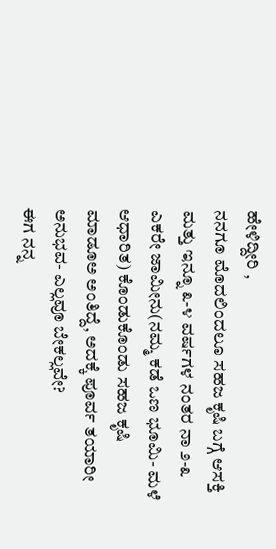ಹೇಳಿದ್ದೀರಿ ,
ನನಗೂ ಮೊದಲಿಂದಲೂ ಸಹಜ ಕೃಷಿ ಬಗ್ಗೆ ಆಸಕ್ತಿ ಮತ್ತು ಇನ್ನೂ ೩-೪ ವರ್ಷಗಳ ನಂತರ ನಾ ೨-೩ ಎಕರೇ ಜಾಮೀನು(ನಮ್ಮ ಕಡೆ ಒಣ ಭೂಮಿ- ಮಳೆ ಆಧಾರಿತ) ಕೊಂಡುಕೊಂಡು ಸಹಜ ಕೃಷಿ ಮಾಡೂಅ ಅಂತಿದ್ದೆ, ಅದಕ್ಕೆ ಪೂರ್ವ ತಯಾರೀ ಅನುಭವ- ಎಲ್ಲವೂ ಬೇಕಲ್ಲವೇ?
ಈಗ ನನ್ನ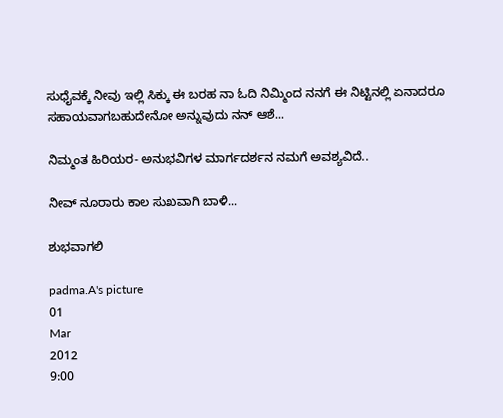ಸುಧೈವಕ್ಕೆ ನೀವು ಇಲ್ಲಿ ಸಿಕ್ಕು ಈ ಬರಹ ನಾ ಓದಿ ನಿಮ್ಮಿಂದ ನನಗೆ ಈ ನಿಟ್ಟಿನಲ್ಲಿ ಏನಾದರೂ ಸಹಾಯವಾಗಬಹುದೇನೋ ಅನ್ನುವುದು ನನ್ ಆಶೆ...

ನಿಮ್ಮಂತ ಹಿರಿಯರ- ಅನುಭವಿಗಳ ಮಾರ್ಗದರ್ಶನ ನಮಗೆ ಅವಶ್ಯವಿದೆ..

ನೀವ್ ನೂರಾರು ಕಾಲ ಸುಖವಾಗಿ ಬಾಳಿ...

ಶುಭವಾಗಲಿ

padma.A's picture
01
Mar
2012
9:00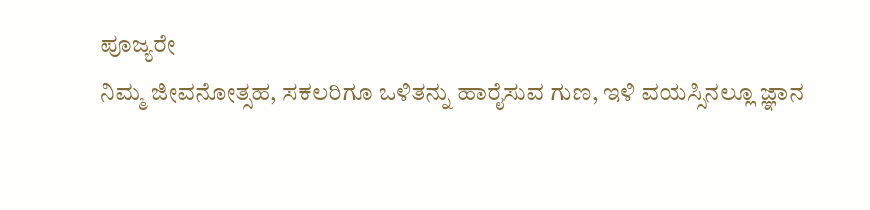ಪೂಜ್ಯರೇ
ನಿಮ್ಮ ಜೀವನೋತ್ಸಹ, ಸಕಲರಿಗೂ ಒಳಿತನ್ನು ಹಾರೈಸುವ ಗುಣ, ಇಳಿ ವಯಸ್ಸಿನಲ್ಲೂ ಜ್ಞಾನ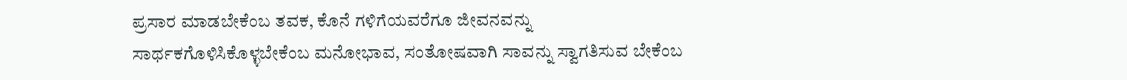ಪ್ರಸಾರ ಮಾಡಬೇಕೆಂಬ ತವಕ, ಕೊನೆ ಗಳಿಗೆಯವರೆಗೂ ಜೀವನವನ್ನು ಸಾರ್ಥಕಗೊಳಿಸಿಕೊಳ್ಳಬೇಕೆಂಬ ಮನೋಭಾವ, ಸಂತೋಷವಾಗಿ ಸಾವನ್ನು ಸ್ವಾಗತಿಸುವ ಬೇಕೆಂಬ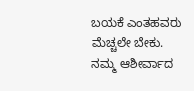ಬಯಕೆ ಎಂತಹವರು ಮೆಚ್ಚಲೇ ಬೇಕು.
ನಮ್ಮ ಆಶೀರ್ವಾದ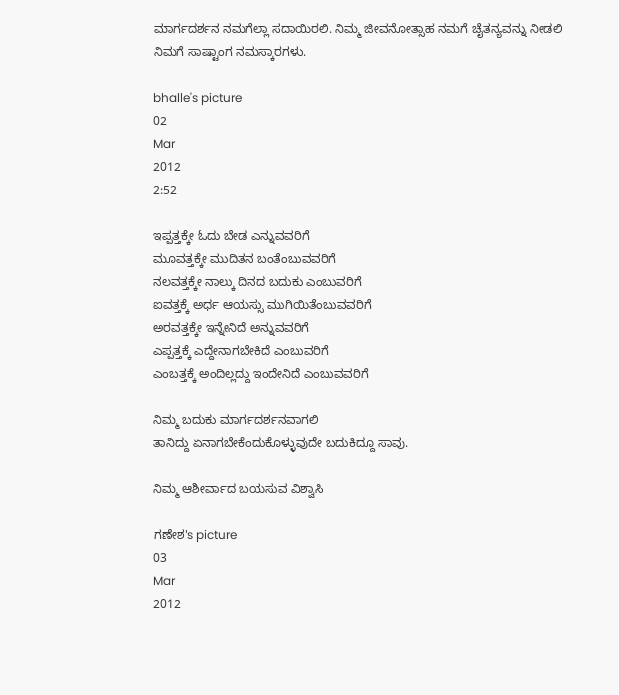ಮಾರ್ಗದರ್ಶನ ನಮಗೆಲ್ಲಾ ಸದಾಯಿರಲಿ. ನಿಮ್ಮ ಜೀವನೋತ್ಸಾಹ ನಮಗೆ ಚೈತನ್ಯವನ್ನು ನೀಡಲಿ
ನಿಮಗೆ ಸಾಷ್ಟಾಂಗ ನಮಸ್ಕಾರಗಳು.

bhalle's picture
02
Mar
2012
2:52

ಇಪ್ಪತ್ತಕ್ಕೇ ಓದು ಬೇಡ ಎನ್ನುವವರಿಗೆ
ಮೂವತ್ತಕ್ಕೇ ಮುದಿತನ ಬಂತೆಂಬುವವರಿಗೆ
ನಲವತ್ತಕ್ಕೇ ನಾಲ್ಕು ದಿನದ ಬದುಕು ಎಂಬುವರಿಗೆ
ಐವತ್ತಕ್ಕೆ ಅರ್ಧ ಆಯಸ್ಸು ಮುಗಿಯಿತೆಂಬುವವರಿಗೆ
ಅರವತ್ತಕ್ಕೇ ಇನ್ನೇನಿದೆ ಅನ್ನುವವರಿಗೆ
ಎಪ್ಪತ್ತಕ್ಕೆ ಎದ್ದೇನಾಗಬೇಕಿದೆ ಎಂಬುವರಿಗೆ
ಎಂಬತ್ತಕ್ಕೆ ಅಂದಿಲ್ಲದ್ದು ಇಂದೇನಿದೆ ಎಂಬುವವರಿಗೆ

ನಿಮ್ಮ ಬದುಕು ಮಾರ್ಗದರ್ಶನವಾಗಲಿ
ತಾನಿದ್ದು ಏನಾಗಬೇಕೆಂದುಕೊಳ್ಳುವುದೇ ಬದುಕಿದ್ದೂ ಸಾವು.

ನಿಮ್ಮ ಆಶೀರ್ವಾದ ಬಯಸುವ ವಿಶ್ವಾಸಿ

ಗಣೇಶ's picture
03
Mar
2012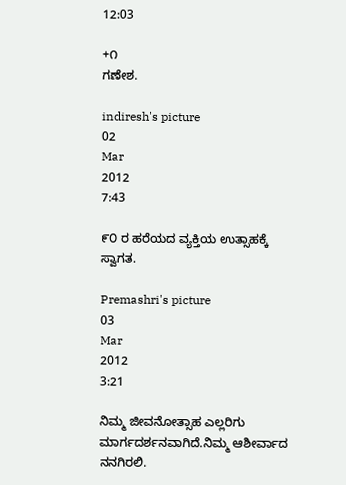12:03

+೧
ಗಣೇಶ.

indiresh's picture
02
Mar
2012
7:43

೯೦ ರ ಹರೆಯದ ವ್ಯಕ್ತಿಯ ಉತ್ಸಾಹಕ್ಕೆ ಸ್ವಾಗತ.

Premashri's picture
03
Mar
2012
3:21

ನಿಮ್ಮ ಜೀವನೋತ್ಸಾಹ ಎಲ್ಲರಿಗು ಮಾರ್ಗದರ್ಶನವಾಗಿದೆ.ನಿಮ್ಮ ಆಶೀರ್ವಾದ ನನಗಿರಲಿ.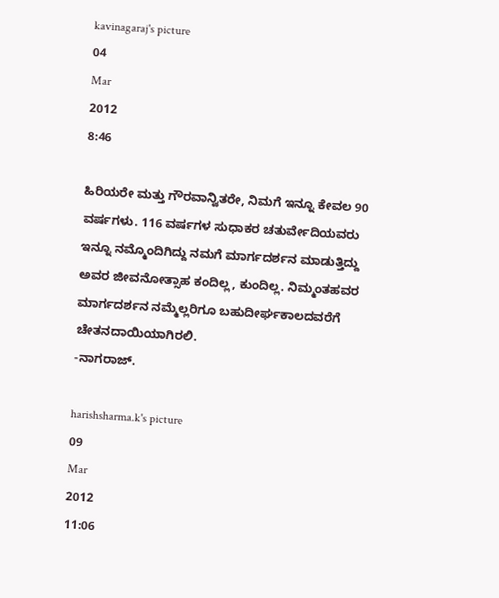kavinagaraj's picture
04
Mar
2012
8:46

ಹಿರಿಯರೇ ಮತ್ತು ಗೌರವಾನ್ವಿತರೇ, ನಿಮಗೆ ಇನ್ನೂ ಕೇವಲ 90 ವರ್ಷಗಳು. 116 ವರ್ಷಗಳ ಸುಧಾಕರ ಚತುರ್ವೇದಿಯವರು ಇನ್ನೂ ನಮ್ಮೊಂದಿಗಿದ್ದು ನಮಗೆ ಮಾರ್ಗದರ್ಶನ ಮಾಡುತ್ತಿದ್ದು ಅವರ ಜೀವನೋತ್ಸಾಹ ಕಂದಿಲ್ಲ, ಕುಂದಿಲ್ಲ. ನಿಮ್ಮಂತಹವರ ಮಾರ್ಗದರ್ಶನ ನಮ್ಮೆಲ್ಲರಿಗೂ ಬಹುದೀರ್ಘಕಾಲದವರೆಗೆ ಚೇತನದಾಯಿಯಾಗಿರಲಿ.
-ನಾಗರಾಜ್.

harishsharma.k's picture
09
Mar
2012
11:06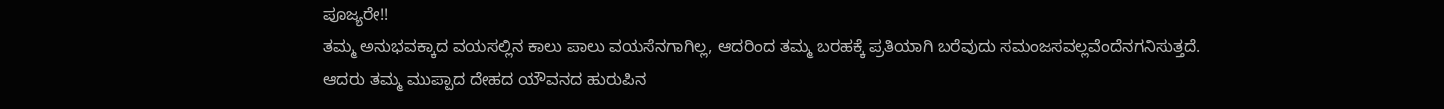ಪೂಜ್ಯರೇ!!
ತಮ್ಮ ಅನುಭವಕ್ಕಾದ ವಯಸಲ್ಲಿನ ಕಾಲು ಪಾಲು ವಯಸೆನಗಾಗಿಲ್ಲ, ಆದರಿಂದ ತಮ್ಮ ಬರಹಕ್ಕೆ ಪ್ರತಿಯಾಗಿ ಬರೆವುದು ಸಮಂಜಸವಲ್ಲವೆಂದೆನಗನಿಸುತ್ತದೆ.
ಆದರು ತಮ್ಮ ಮುಪ್ಪಾದ ದೇಹದ ಯೌವನದ ಹುರುಪಿನ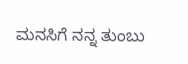ಮನಸಿಗೆ ನನ್ನ ತುಂಬು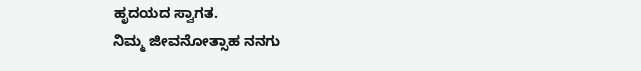ಹೃದಯದ ಸ್ವಾಗತ.
ನಿಮ್ಮ ಜೀವನೋತ್ಸಾಹ ನನಗು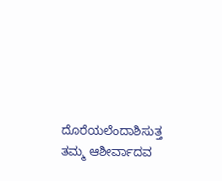ದೊರೆಯಲೆಂದಾಶಿಸುತ್ತ ತಮ್ಮ ಆಶೀರ್ವಾದವ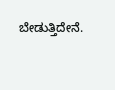ಬೇಡುತ್ತಿದೇನೆ.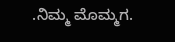.ನಿಮ್ಮ ಮೊಮ್ಮಗ.